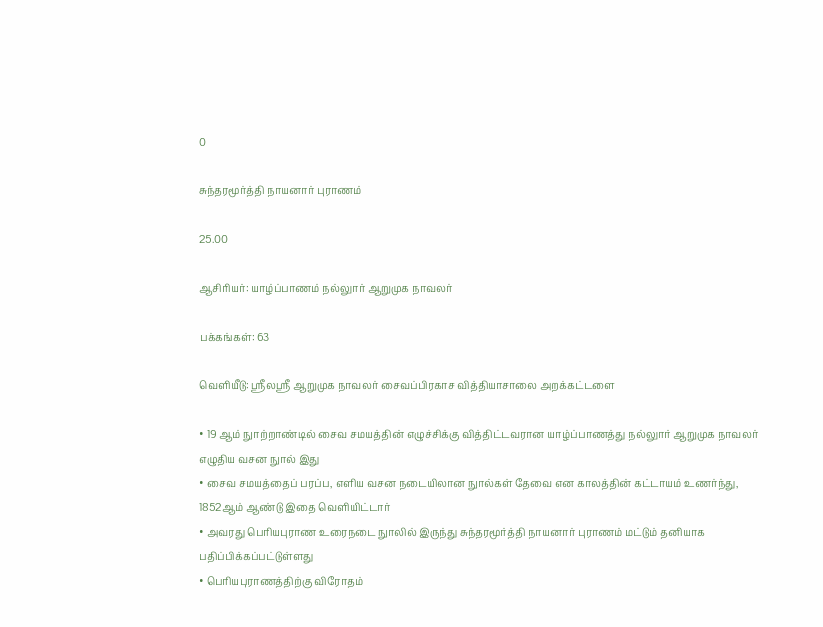0

சுந்தரமூர்த்தி நாயனார் புராணம்

25.00

ஆசிரியர்: யாழ்ப்பாணம் நல்லுார் ஆறுமுக நாவலர்

பக்கங்கள்: 63

வெளியீடு: ஸ்ரீலஸ்ரீ ஆறுமுக நாவலர் சைவப்பிரகாச வித்தியாசாலை அறக்கட்டளை

• 19 ஆம் நுாற்றாண்டில் சைவ சமயத்தின் எழுச்சிக்கு வித்திட்டவரான யாழ்ப்பாணத்து நல்லுார் ஆறுமுக நாவலர் எழுதிய வசன நுால் இது
• சைவ சமயத்தைப் பரப்ப, எளிய வசன நடையிலான நுால்கள் தேவை என காலத்தின் கட்டாயம் உணர்ந்து, 1852ஆம் ஆண்டு இதை வெளியிட்டார்
• அவரது பெரியபுராண உரைநடை நுாலில் இருந்து சுந்தரமூர்த்தி நாயனார் புராணம் மட்டும் தனியாக பதிப்பிக்கப்பட்டுள்ளது
• பெரியபுராணத்திற்கு விரோதம்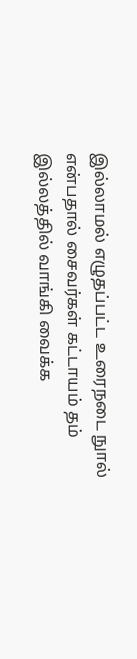இல்லாமல் எழுதப்பட்ட உரைநடை நுால் என்பதால் சைவர்கள் கட்டாயம் தம் இல்லத்தில் வாங்கி வைக்க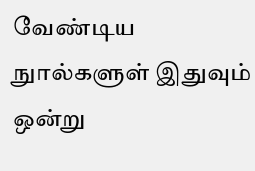வேண்டிய நுால்களுள் இதுவும் ஒன்று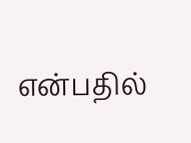என்பதில்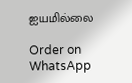ஐயமில்லை

Order on WhatsApp